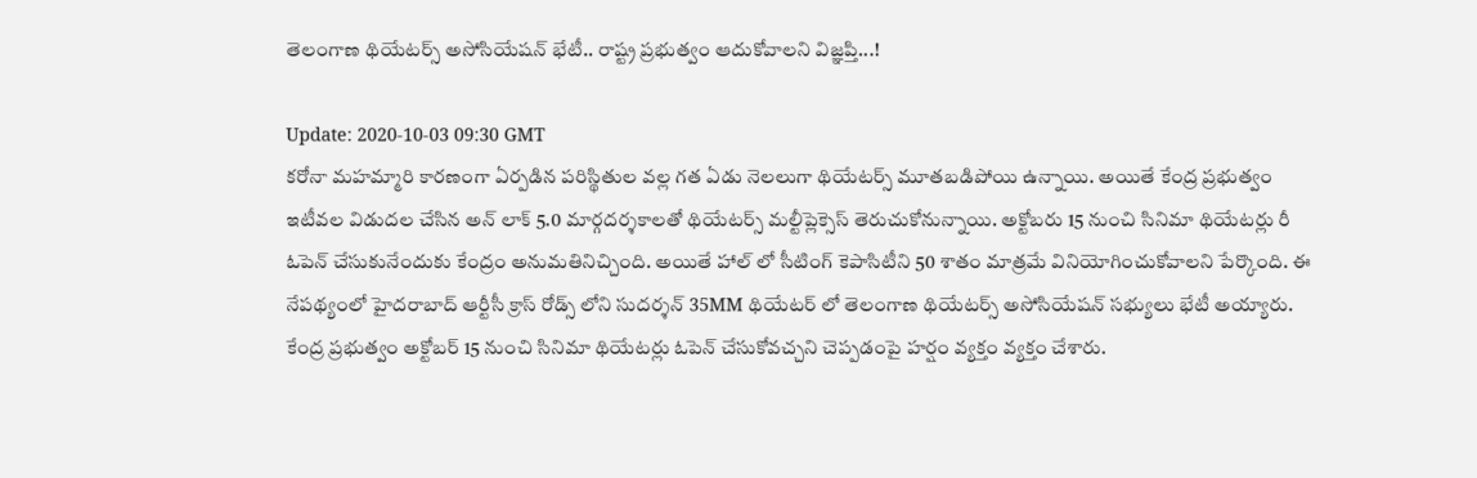తెలంగాణ థియేటర్స్ అసోసియేషన్ భేటీ.. రాష్ట్ర ప్రభుత్వం ఆదుకోవాలని విజ్ఞప్తి...!

Update: 2020-10-03 09:30 GMT
కరోనా మహమ్మారి కారణంగా ఏర్పడిన పరిస్థితుల వల్ల గత ఏడు నెలలుగా థియేటర్స్ మూతబడిపోయి ఉన్నాయి. అయితే కేంద్ర ప్రభుత్వం ఇటీవల విడుదల చేసిన అన్ లాక్ 5.0 మార్గదర్శకాలతో థియేటర్స్ మల్టీప్లెక్సెస్ తెరుచుకోనున్నాయి. అక్టోబరు 15 నుంచి సినిమా థియేట‌ర్లు రీ ఓపెన్ చేసుకునేందుకు కేంద్రం అనుమతినిచ్చింది. అయితే హాల్ లో సీటింగ్ కెపాసిటీని 50 శాతం మాత్రమే వినియోగించుకోవాలని పేర్కొంది. ఈ నేపథ్యంలో హైదరాబాద్ ఆర్టీసీ క్రాస్ రోడ్స్ లోని సుదర్శన్ 35MM థియేటర్ లో తెలంగాణ థియేటర్స్ అసోసియేషన్ సభ్యులు భేటీ అయ్యారు. కేంద్ర ప్రభుత్వం అక్టోబర్ 15 నుంచి సినిమా థియేటర్లు ఓపెన్ చేసుకోవచ్చని చెప్పడంపై హర్షం వ్యక్తం వ్యక్తం చేశారు.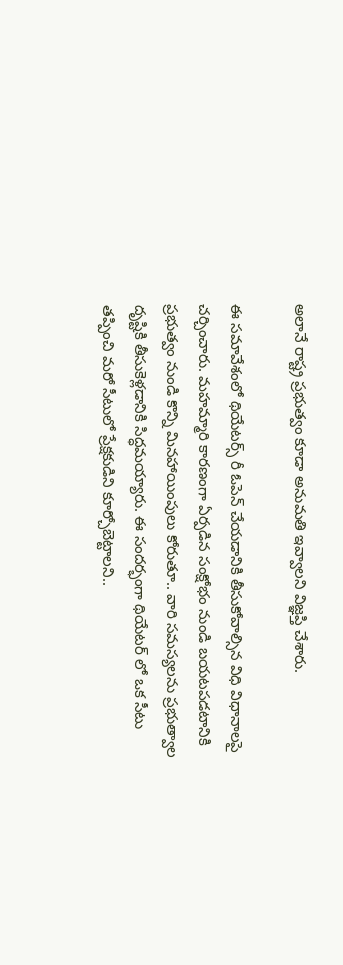అలానే రాష్ట్ర ప్రభుత్వం కూడా అనుమతి ఇవ్వాలని విజ్ఞప్తి చేశారు.

ఈ సమావేశంలో థియేటర్స్ రీ ఓపెన్ చేయడానికి తీసుకోవాల్సిన విధి విధానాలపై చర్చించారు. మహమ్మారి కారణంగా ఏర్పడిన సంక్షోభం నుండి బయటపడటానికి ప్రభుత్వం నుండి కొన్ని మినహాయింపులు కోరుతూ.. వారి సమస్యలను ప్రభుత్వాల దృష్టికి తీసుకెళ్లడానికి సిద్ధమయ్యారు. ఈ సందర్భంగా థియేటర్ లో ఒక సీటు తప్పించి మరో సీటులో ప్రేక్షకుడిని కూర్చోబెట్టాలని..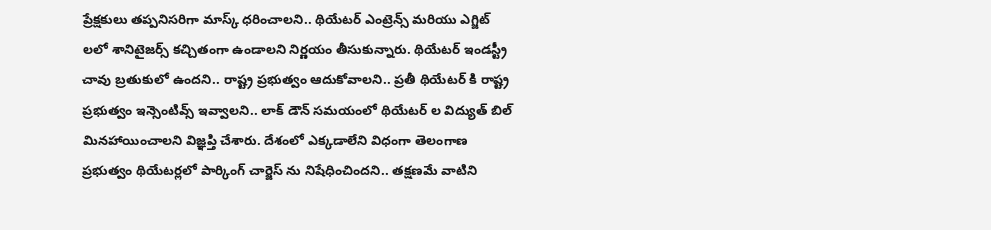ప్రేక్షకులు తప్పనిసరిగా మాస్క్ ధరించాలని.. థియేటర్ ఎంట్రెన్స్ మరియు ఎగ్జిట్ లలో శానిటైజర్స్ కచ్చితంగా ఉండాలని నిర్ణయం తీసుకున్నారు. థియేటర్ ఇండస్ట్రీ చావు బ్రతుకులో ఉందని.. రాష్ట్ర ప్రభుత్వం ఆదుకోవాలని.. ప్రతీ థియేటర్ కి రాష్ట్ర ప్రభుత్వం ఇన్సెంటివ్స్ ఇవ్వాలని.. లాక్ డౌన్ సమయంలో థియేటర్ ల విద్యుత్ బిల్ మినహాయించాలని విజ్ఞప్తి చేశారు. దేశంలో ఎక్కడాలేని విధంగా తెలంగాణ ప్రభుత్వం థియేటర్లలో పార్కింగ్ చార్జెస్ ను నిషేధించిందని.. తక్షణమే వాటిని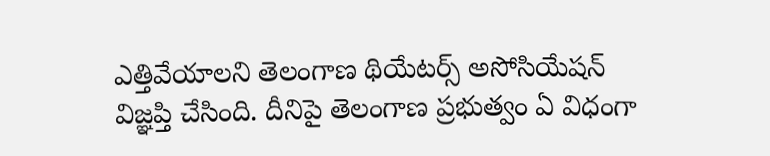ఎత్తివేయాలని తెలంగాణ థియేటర్స్ అసోసియేషన్ విజ్ఞప్తి చేసింది. దీనిపై తెలంగాణ ప్రభుత్వం ఏ విధంగా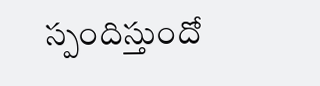స్పందిస్తుందో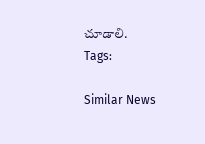చూడాలి.
Tags:

Similar News